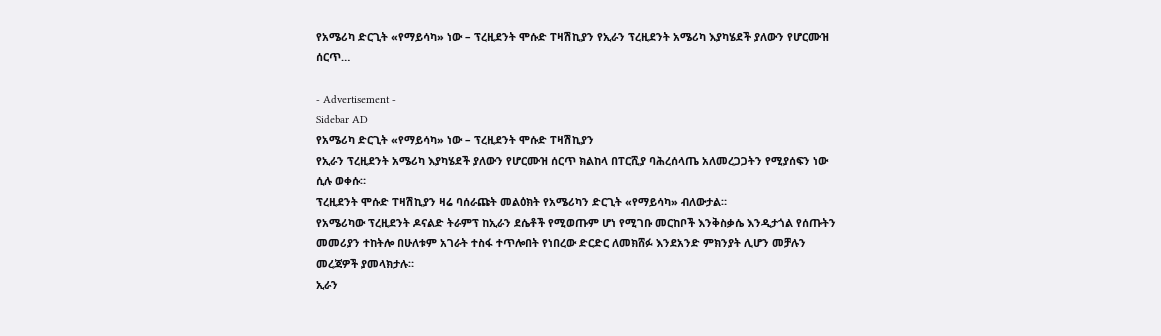የአሜሪካ ድርጊት «የማይሳካ» ነው – ፕረዚደንት ሞሱድ ፐዛሽኪያን የኢራን ፕረዚደንት አሜሪካ እያካሄደች ያለውን የሆርሙዝ ሰርጥ…

- Advertisement -
Sidebar AD
የአሜሪካ ድርጊት «የማይሳካ» ነው – ፕረዚደንት ሞሱድ ፐዛሽኪያን
የኢራን ፕረዚደንት አሜሪካ እያካሄደች ያለውን የሆርሙዝ ሰርጥ ክልከላ በፐርሺያ ባሕረሰላጤ አለመረጋጋትን የሚያሰፍን ነው ሲሉ ወቀሱ።
ፕረዚደንት ሞሱድ ፐዛሽኪያን ዛሬ ባሰራጩት መልዕክት የአሜሪካን ድርጊት «የማይሳካ» ብለውታል።
የአሜሪካው ፕረዚደንት ዶናልድ ትራምፕ ከኢራን ደሴቶች የሚወጡም ሆነ የሚገቡ መርከቦች እንቅስቃሴ እንዲታጎል የሰጡትን መመሪያን ተከትሎ በሁለቱም አገራት ተስፋ ተጥሎበት የነበረው ድርድር ለመክሸፉ እንደአንድ ምክንያት ሊሆን መቻሉን መረጃዎች ያመላክታሉ።
ኢራን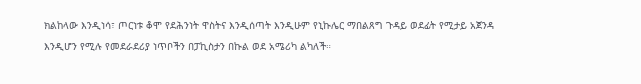ክልከላው እንዲነሳ፣ ጦርነቱ ቆሞ የደሕንነት ዋስትና እንዲሰጣት እንዲሁም የኒኩሌር ማበልጸግ ጉዳይ ወደፊት የሚታይ አጀንዳ እንዲሆን የሚሉ የመደራደሪያ ነጥቦችን በፓኪስታን በኩል ወደ አሜሪካ ልካለች።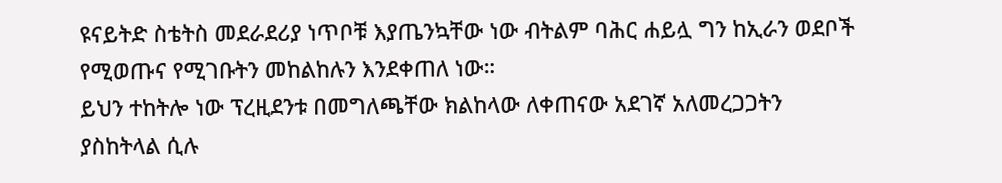ዩናይትድ ስቴትስ መደራደሪያ ነጥቦቹ እያጤንኳቸው ነው ብትልም ባሕር ሐይሏ ግን ከኢራን ወደቦች የሚወጡና የሚገቡትን መከልከሉን እንደቀጠለ ነው።
ይህን ተከትሎ ነው ፕረዚደንቱ በመግለጫቸው ክልከላው ለቀጠናው አደገኛ አለመረጋጋትን ያስከትላል ሲሉ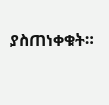ያስጠነቀቁት።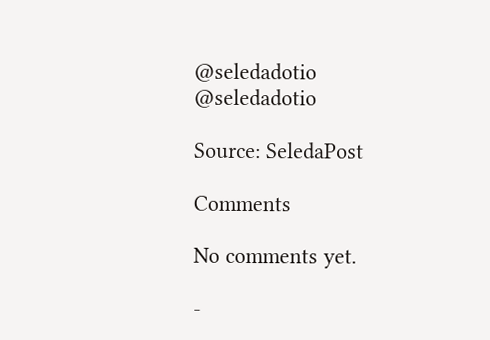@seledadotio
@seledadotio

Source: SeledaPost

Comments

No comments yet.

-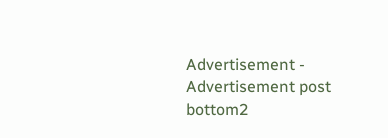Advertisement -
Advertisement post bottom2